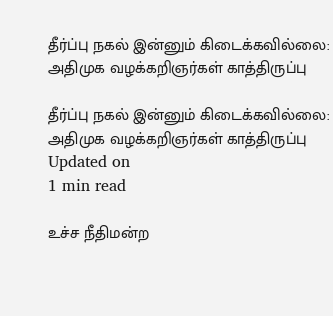தீர்ப்பு நகல் இன்னும் கிடைக்கவில்லை: அதிமுக வழக்கறிஞர்கள் காத்திருப்பு

தீர்ப்பு நகல் இன்னும் கிடைக்கவில்லை: அதிமுக வழக்கறிஞர்கள் காத்திருப்பு
Updated on
1 min read

உச்ச நீதிமன்ற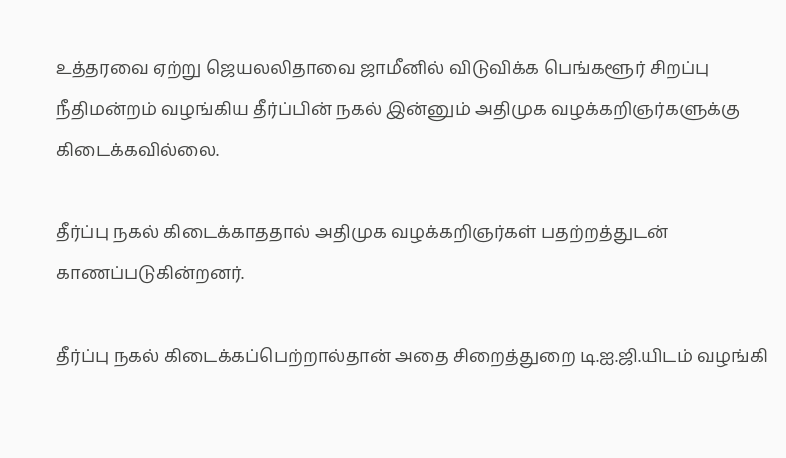உத்தரவை ஏற்று ஜெயலலிதாவை ஜாமீனில் விடுவிக்க பெங்களூர் சிறப்பு நீதிமன்றம் வழங்கிய தீர்ப்பின் நகல் இன்னும் அதிமுக வழக்கறிஞர்களுக்கு கிடைக்கவில்லை.

தீர்ப்பு நகல் கிடைக்காததால் அதிமுக வழக்கறிஞர்கள் பதற்றத்துடன் காணப்படுகின்றனர்.

தீர்ப்பு நகல் கிடைக்கப்பெற்றால்தான் அதை சிறைத்துறை டி.ஐ.ஜி.யிடம் வழங்கி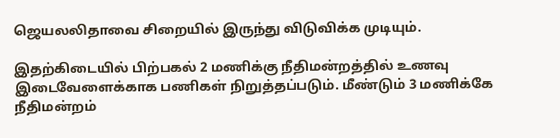ஜெயலலிதாவை சிறையில் இருந்து விடுவிக்க முடியும்.

இதற்கிடையில் பிற்பகல் 2 மணிக்கு நீதிமன்றத்தில் உணவு இடைவேளைக்காக பணிகள் நிறுத்தப்படும். மீண்டும் 3 மணிக்கே நீதிமன்றம்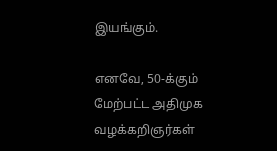இயங்கும்.

எனவே, 50-க்கும் மேற்பட்ட அதிமுக வழக்கறிஞர்கள்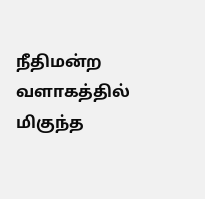நீதிமன்ற வளாகத்தில் மிகுந்த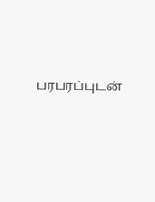பரபரப்புடன்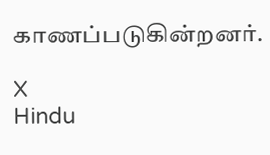காணப்படுகின்றனர்.

X
Hindu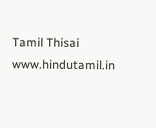Tamil Thisai
www.hindutamil.in